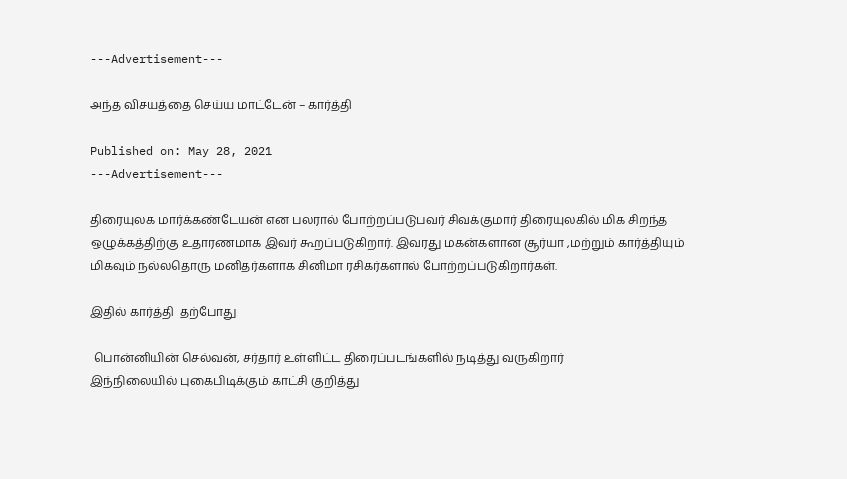---Advertisement---

அந்த விசயத்தை செய்ய மாட்டேன் – கார்த்தி

Published on: May 28, 2021
---Advertisement---

திரையுலக மார்க்கண்டேயன் என பலரால் போற்றப்படுபவர் சிவக்குமார் திரையுலகில் மிக சிறந்த ஒழுக்கத்திற்கு உதாரணமாக இவர் கூறப்படுகிறார். இவரது மகன்களான சூர்யா ,மற்றும் கார்த்தியும் மிகவும் நல்லதொரு மனிதர்களாக சினிமா ரசிகர்களால் போற்றப்படுகிறார்கள்.

இதில் கார்த்தி  தற்போது

 பொன்னியின் செல்வன், சர்தார் உள்ளிட்ட திரைப்படங்களில் நடித்து வருகிறார்
இந்நிலையில் புகைபிடிக்கும் காட்சி குறித்து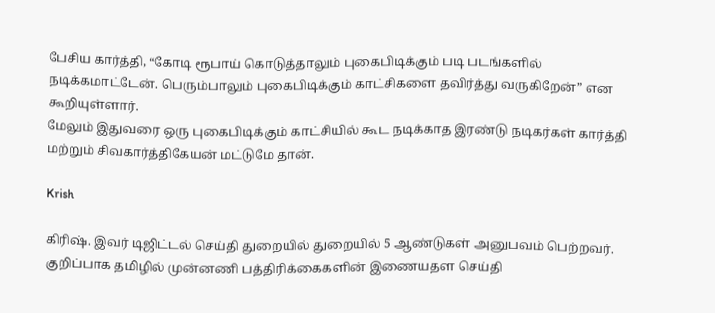பேசிய கார்த்தி, “கோடி ரூபாய் கொடுத்தாலும் புகைபிடிக்கும் படி படங்களில் நடிக்கமாட்டேன். பெரும்பாலும் புகைபிடிக்கும் காட்சிகளை தவிர்த்து வருகிறேன்” என கூறியுள்ளார்.
மேலும் இதுவரை ஒரு புகைபிடிக்கும் காட்சியில் கூட நடிக்காத இரண்டு நடிகர்கள் கார்த்தி மற்றும் சிவகார்த்திகேயன் மட்டுமே தான்.

Krish

கிரிஷ். இவர் டிஜிட்டல் செய்தி துறையில் துறையில் 5 ஆண்டுகள் அனுபவம் பெற்றவர். குறிப்பாக தமிழில் முன்னணி பத்திரிக்கைகளின் இணையதள செய்தி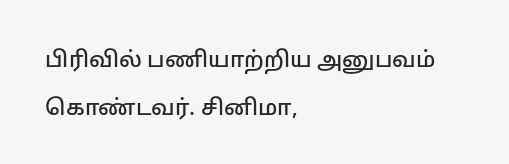பிரிவில் பணியாற்றிய அனுபவம் கொண்டவர். சினிமா,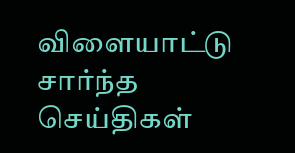விளையாட்டு சார்ந்த செய்திகள்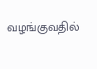வழங்குவதில்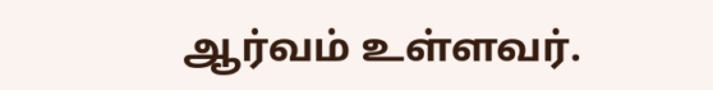ஆர்வம் உள்ளவர்.